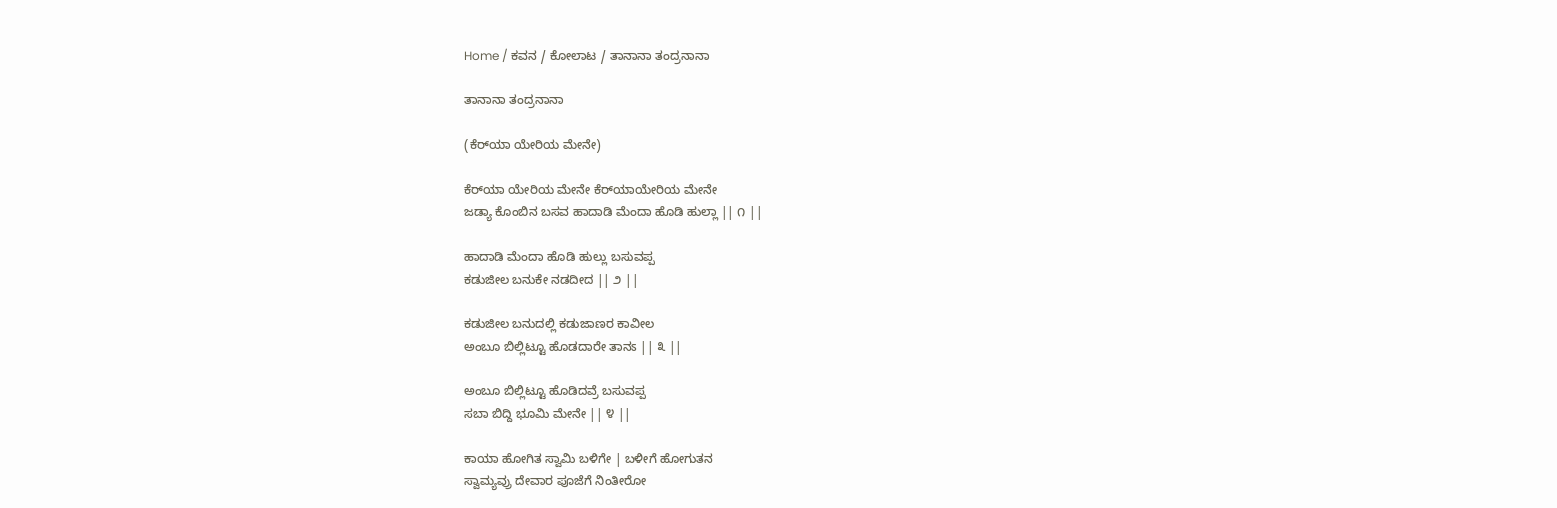Home / ಕವನ / ಕೋಲಾಟ / ತಾನಾನಾ ತಂದ್ರನಾನಾ

ತಾನಾನಾ ತಂದ್ರನಾನಾ

(ಕೆರ್‌ಯಾ ಯೇರಿಯ ಮೇನೇ)

ಕೆರ್‌ಯಾ ಯೇರಿಯ ಮೇನೇ ಕೆರ್‌ಯಾಯೇರಿಯ ಮೇನೇ
ಜಡ್ಯಾ ಕೊಂಬಿನ ಬಸವ ಹಾದಾಡಿ ಮೆಂದಾ ಹೊಡಿ ಹುಲ್ಲಾ || ೧ ||

ಹಾದಾಡಿ ಮೆಂದಾ ಹೊಡಿ ಹುಲ್ಲು ಬಸುವಪ್ಪ
ಕಡುಜೀಲ ಬನುಕೇ ನಡದೀದ || ೨ ||

ಕಡುಜೀಲ ಬನುದಲ್ಲಿ ಕಡುಜಾಣರ ಕಾವೀಲ
ಅಂಬೂ ಬಿಲ್ಲಿಟ್ಟೂ ಹೊಡದಾರೇ ತಾನಽ || ೩ ||

ಅಂಬೂ ಬಿಲ್ಲಿಟ್ಟೂ ಹೊಡಿದವ್ರೆ ಬಸುವಪ್ಪ
ಸಬಾ ಬಿದ್ದಿ ಭೂಮಿ ಮೇನೇ || ೪ ||

ಕಾಯಾ ಹೋಗಿತ ಸ್ವಾಮಿ ಬಳಿಗೇ | ಬಳೀಗೆ ಹೋಗುತನ
ಸ್ವಾಮ್ಯವ್ರು ದೇವಾರ ಪೂಜೆಗೆ ನಿಂತೀರೋ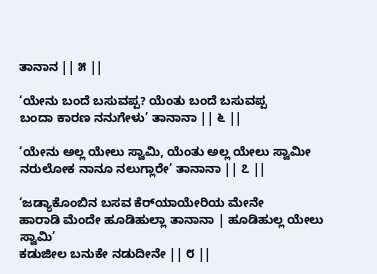ತಾನಾನ || ೫ ||

‘ಯೇನು ಬಂದೆ ಬಸುವಪ್ಪ? ಯೆಂತು ಬಂದೆ ಬಸುವಪ್ಪ
ಬಂದಾ ಕಾರಣ ನನುಗೇಳು’ ತಾನಾನಾ || ೬ ||

‘ಯೇನು ಅಲ್ಲ ಯೇಲು ಸ್ವಾಮಿ, ಯೆಂತು ಅಲ್ಲ ಯೇಲು ಸ್ವಾಮೀ
ನರುಲೋಕ ನಾನೂ ನಲುಗ್ಲಾರೇ’ ತಾನಾನಾ || ೭ ||

‘ಜಡ್ಯಾಕೊಂಬಿನ ಬಸವ ಕೆರ್‌ಯಾಯೇರಿಯ ಮೇನೇ
ಹಾರಾಡಿ ಮೆಂದೇ ಹೂಡಿಹುಲ್ಲಾ ತಾನಾನಾ | ಹೂಡಿಹುಲ್ಲ ಯೇಲು ಸ್ವಾಮಿ’
ಕಡುಜೀಲ ಬನುಕೇ ನಡುದೀನೇ || ೮ ||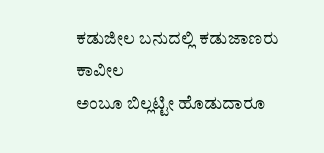ಕಡುಜೀಲ ಬನುದಲ್ಲಿ ಕಡುಜಾಣರು ಕಾವೀಲ
ಅಂಬೂ ಬಿಲ್ಲಟ್ಟೀ ಹೊಡುದಾರೂ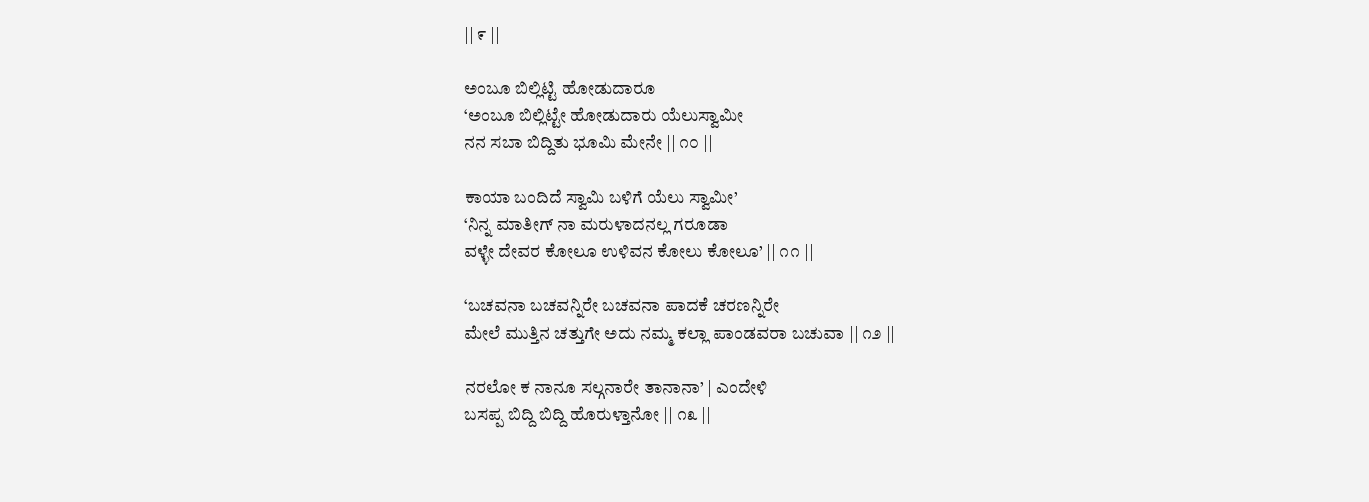|| ೯ ||

ಅಂಬೂ ಬಿಲ್ಲಿಟ್ಟಿ ಹೋಡುದಾರೂ
‘ಅಂಬೂ ಬಿಲ್ಲಿಟ್ಟೇ ಹೋಡುದಾರು ಯೆಲುಸ್ವಾಮೀ
ನನ ಸಬಾ ಬಿದ್ದಿತು ಭೂಮಿ ಮೇನೇ || ೧೦ ||

ಕಾಯಾ ಬಂದಿದೆ ಸ್ವಾಮಿ ಬಳಿಗೆ ಯೆಲು ಸ್ವಾಮೀ’
‘ನಿನ್ನ ಮಾತೀಗ್ ನಾ ಮರುಳಾದನಲ್ಲ ಗರೂಡಾ
ವಳ್ಳೇ ದೇವರ ಕೋಲೂ ಉಳಿವನ ಕೋಲು ಕೋಲೂ’ || ೧೧ ||

‘ಬಚವನಾ ಬಚವನ್ನಿರೇ ಬಚವನಾ ಪಾದಕೆ ಚರಣನ್ನಿರೇ
ಮೇಲೆ ಮುತ್ತಿನ ಚತ್ತುಗೇ ಅದು ನಮ್ಮ ಕಲ್ಲಾ ಪಾಂಡವರಾ ಬಚುವಾ || ೧೨ ||

ನರಲೋ ಕ ನಾನೂ ಸಲ್ಗನಾರೇ ತಾನಾನಾ’ | ಎಂದೇಳಿ
ಬಸಪ್ಪ ಬಿದ್ದಿ ಬಿದ್ದಿ ಹೊರುಳ್ತಾನೋ || ೧೩ ||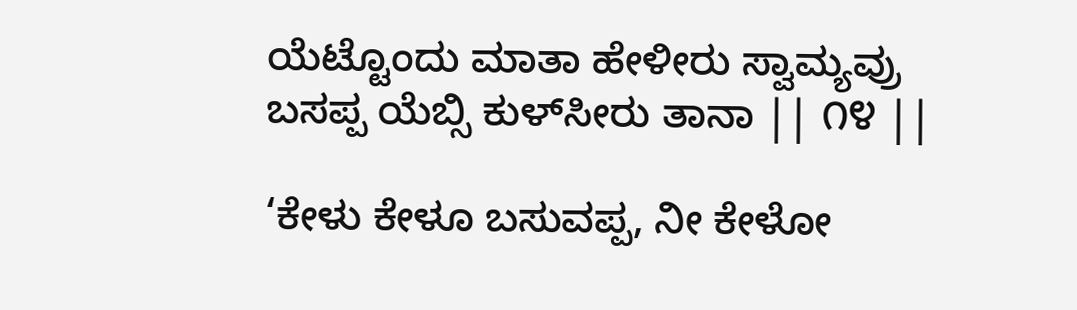ಯೆಟ್ಟೊಂದು ಮಾತಾ ಹೇಳೀರು ಸ್ವಾಮ್ಯವ್ರು
ಬಸಪ್ಪ ಯೆಬ್ಸಿ ಕುಳ್‌ಸೀರು ತಾನಾ || ೧೪ ||

‘ಕೇಳು ಕೇಳೂ ಬಸುವಪ್ಪ, ನೀ ಕೇಳೋ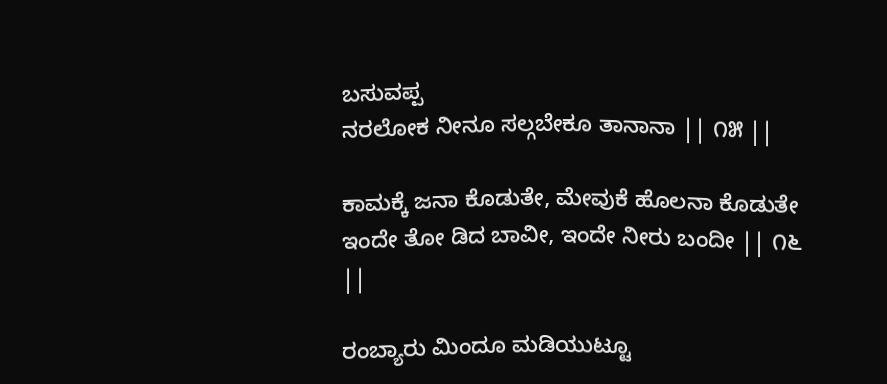ಬಸುವಪ್ಪ
ನರಲೋಕ ನೀನೂ ಸಲ್ಗಬೇಕೂ ತಾನಾನಾ || ೧೫ ||

ಕಾಮಕ್ಕೆ ಜನಾ ಕೊಡುತೇ, ಮೇವುಕೆ ಹೊಲನಾ ಕೊಡುತೇ
ಇಂದೇ ತೋ ಡಿದ ಬಾವೀ, ಇಂದೇ ನೀರು ಬಂದೀ || ೧೬ ||

ರಂಬ್ಯಾರು ಮಿಂದೂ ಮಡಿಯುಟ್ಟೂ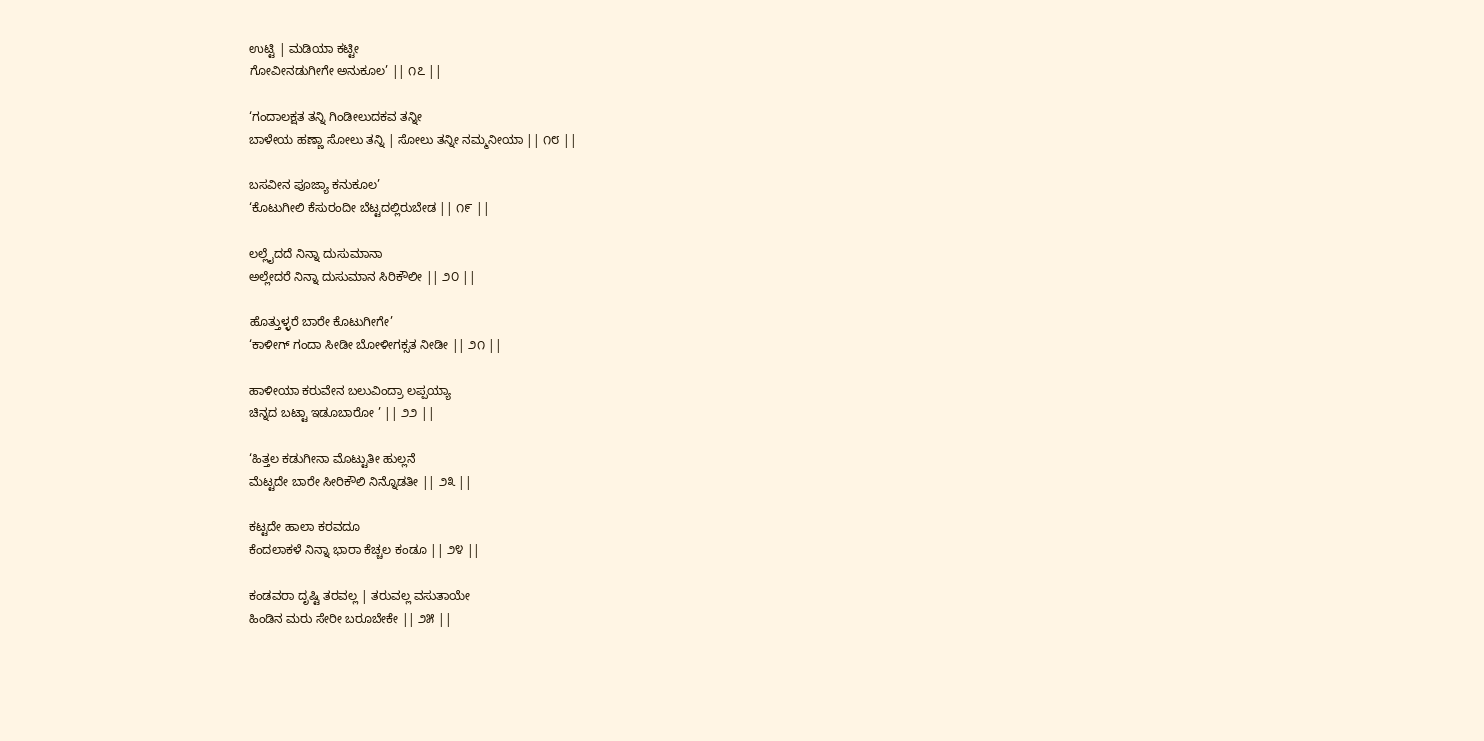ಉಟ್ಟಿ | ಮಡಿಯಾ ಕಟ್ಟೀ
ಗೋವೀನಡುಗೀಗೇ ಅನುಕೂಲ’ || ೧೭ ||

‘ಗಂದಾಲಕ್ಷತ ತನ್ನಿ ಗಿಂಡೀಲುದಕವ ತನ್ನೀ
ಬಾಳೇಯ ಹಣ್ಣಾ ಸೋಲು ತನ್ನಿ | ಸೋಲು ತನ್ನೀ ನಮ್ಮನೀಯಾ || ೧೮ ||

ಬಸವೀನ ಪೂಜ್ಯಾ ಕನುಕೂಲ’
‘ಕೊಟುಗೀಲಿ ಕೆಸುರಂದೀ ಬೆಟ್ಟದಲ್ಲಿರುಬೇಡ || ೧೯ ||

ಲಲ್ಲೈದದೆ ನಿನ್ನಾ ದುಸುಮಾನಾ
ಅಲ್ಲೇದರೆ ನಿನ್ನಾ ದುಸುಮಾನ ಸಿರಿಕೌಲೀ || ೨೦ ||

ಹೊತ್ತುಳ್ಳರೆ ಬಾರೇ ಕೊಟುಗೀಗೇ’
‘ಕಾಳೀಗ್ ಗಂದಾ ಸೀಡೀ ಬೋಳೀಗಕ್ಸತ ನೀಡೀ || ೨೧ ||

ಹಾಳೀಯಾ ಕರುವೇನ ಬಲುವಿಂದ್ರಾ ಲಪ್ಪಯ್ಯಾ
ಚಿನ್ನದ ಬಟ್ಟಾ ಇಡೂಬಾರೋ ’ || ೨೨ ||

‘ಹಿತ್ತಲ ಕಡುಗೀನಾ ಮೊಟ್ಟುತೀ ಹುಲ್ಲನೆ
ಮೆಟ್ಟದೇ ಬಾರೇ ಸೀರಿಕೌಲಿ ನಿನ್ನೊಡತೀ || ೨೩ ||

ಕಟ್ಟದೇ ಹಾಲಾ ಕರವದೂ
ಕೆಂದಲಾಕಳೆ ನಿನ್ನಾ ಭಾರಾ ಕೆಚ್ಚಲ ಕಂಡೂ || ೨೪ ||

ಕಂಡವರಾ ದೃಷ್ಟಿ ತರವಲ್ಲ | ತರುವಲ್ಲ ವಸುತಾಯೇ
ಹಿಂಡಿನ ಮರು ಸೇರೀ ಬರೂಬೇಕೇ || ೨೫ ||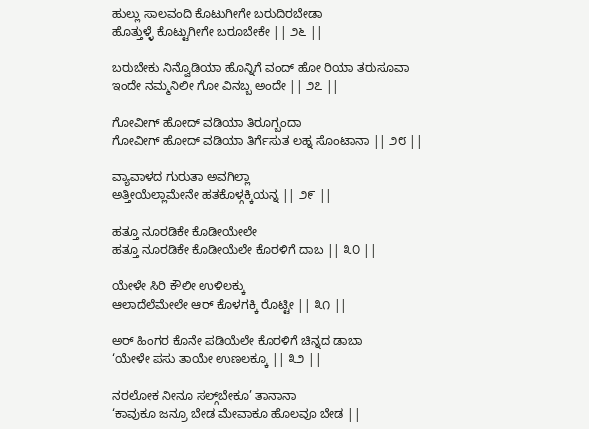ಹುಲ್ಲು ಸಾಲವಂದಿ ಕೊಟುಗೀಗೇ ಬರುದಿರಬೇಡಾ
ಹೊತ್ತುಳ್ಳೆ ಕೊಟ್ಟುಗೀಗೇ ಬರೂಬೇಕೇ || ೨೬ ||

ಬರುಬೇಕು ನಿನ್ವೊಡಿಯಾ ಹೊನ್ನಿಗೆ ವಂದ್ ಹೋ ರಿಯಾ ತರುಸೂವಾ
ಇಂದೇ ನಮ್ಮನಿಲೀ ಗೋ ವಿನಬ್ಬ ಅಂದೇ || ೨೭ ||

ಗೋವೀಗ್ ಹೋದ್ ವಡಿಯಾ ತಿರೂಗ್ಬಂದಾ
ಗೋವೀಗ್ ಹೋದ್ ವಡಿಯಾ ತಿರ್ಗೆಸುತ ಲಹ್ನ ಸೊಂಟಾನಾ || ೨೮ ||

ವ್ಯಾವಾಳದ ಗುರುತಾ ಅವಗಿಲ್ಲಾ
ಅತ್ತೀಯೆಲ್ಲಾಮೇನೇ ಹತಕೊಳ್ಗಕ್ಕಿಯನ್ನ || ೨೯ ||

ಹತ್ತೂ ನೂರಡಿಕೇ ಕೊಡೀಯೇಲೇ
ಹತ್ತೂ ನೂರಡಿಕೇ ಕೊಡೀಯೆಲೇ ಕೊರಳಿಗೆ ದಾಬ || ೩೦ ||

ಯೇಳೇ ಸಿರಿ ಕೌಲೀ ಉಳಿಲಕ್ಕು
ಆಲಾದೆಲೆಮೇಲೇ ಆರ್ ಕೊಳಗಕ್ಕಿ ರೊಟ್ಟೀ || ೩೧ ||

ಅರ್ ಹಿಂಗರ ಕೊನೇ ಪಡಿಯೆಲೇ ಕೊರಳಿಗೆ ಚಿನ್ನದ ಡಾಬಾ
‘ಯೇಳೇ ಪಸು ತಾಯೇ ಉಣಲಕ್ಕೂ || ೩೨ ||

ನರಲೋಕ ನೀನೂ ಸಲ್ಗ್‌ಬೇಕೂ’ ತಾನಾನಾ
‘ಕಾವುಕೂ ಜನ್ರೂ ಬೇಡ ಮೇವಾಕೂ ಹೊಲವೂ ಬೇಡ ||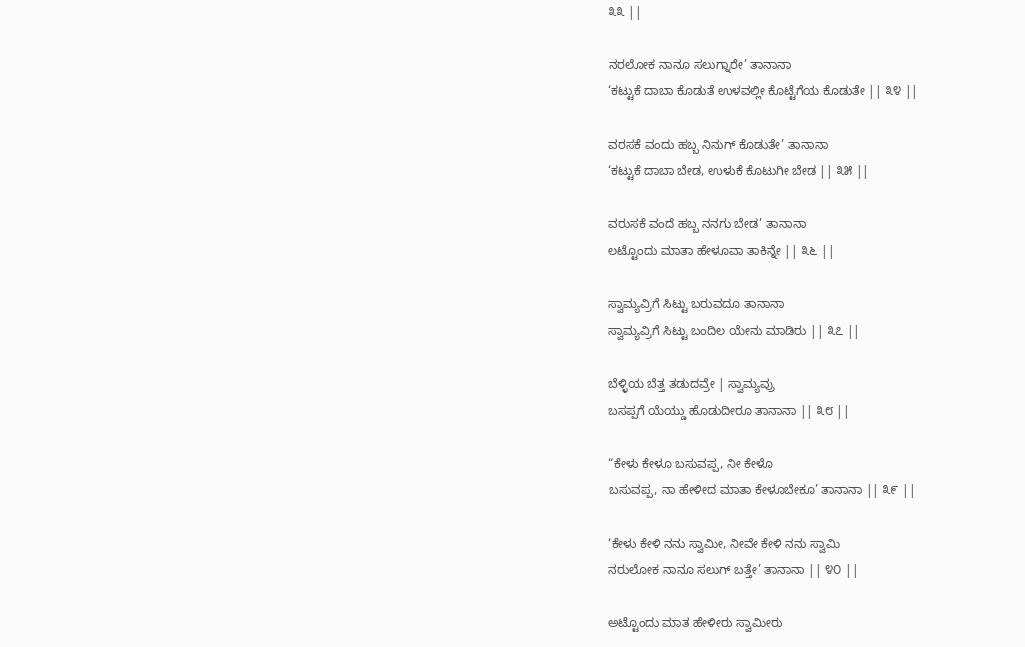೩೩ ||

ನರಲೋಕ ನಾನೂ ಸಲುಗ್ನಾರೇ’ ತಾನಾನಾ
‘ಕಟ್ಟುಕೆ ದಾಬಾ ಕೊಡುತೆ ಉಳವಲ್ಲೀ ಕೊಟ್ಟೆಗೆಯ ಕೊಡುತೇ || ೩೪ ||

ವರಸಕೆ ವಂದು ಹಬ್ಬ ನಿನುಗ್ ಕೊಡುತೇ’ ತಾನಾನಾ
‘ಕಟ್ಟುಕೆ ದಾಬಾ ಬೇಡ, ಉಳುಕೆ ಕೊಟುಗೀ ಬೇಡ || ೩೫ ||

ವರುಸಕೆ ವಂದೆ ಹಬ್ಬ ನನಗು ಬೇಡ’ ತಾನಾನಾ
ಲಟ್ಟೊಂದು ಮಾತಾ ಹೇಳೂವಾ ತಾಕಿನ್ನೇ || ೩೬ ||

ಸ್ವಾಮ್ಯವ್ರಿಗೆ ಸಿಟ್ಟು ಬರುವದೂ ತಾನಾನಾ
ಸ್ವಾಮ್ಯವ್ರಿಗೆ ಸಿಟ್ಟು ಬಂದಿಲ ಯೇನು ಮಾಡಿರು || ೩೭ ||

ಬೆಳ್ಳಿಯ ಬೆತ್ತ ತಡುದವ್ರೇ | ಸ್ವಾಮ್ಯವ್ರು
ಬಸಪ್ಪಗೆ ಯೆಯ್ಡು ಹೊಡುದೀರೂ ತಾನಾನಾ || ೩೮ ||

“ಕೇಳು ಕೇಳೂ ಬಸುವಪ್ಪ, ನೀ ಕೇಳೊ
ಬಸುವಪ್ಪ, ನಾ ಹೇಳೀದ ಮಾತಾ ಕೇಳೂಬೇಕೂ’ ತಾನಾನಾ || ೩೯ ||

‘ಕೇಳು ಕೇಳಿ ನನು ಸ್ವಾಮೀ, ನೀವೇ ಕೇಳಿ ನನು ಸ್ವಾಮಿ
ನರುಲೋಕ ನಾನೂ ಸಲುಗ್ ಬತ್ತೇ’ ತಾನಾನಾ || ೪೦ ||

ಅಟ್ಟೊಂದು ಮಾತ ಹೇಳೀರು ಸ್ವಾಮೀರು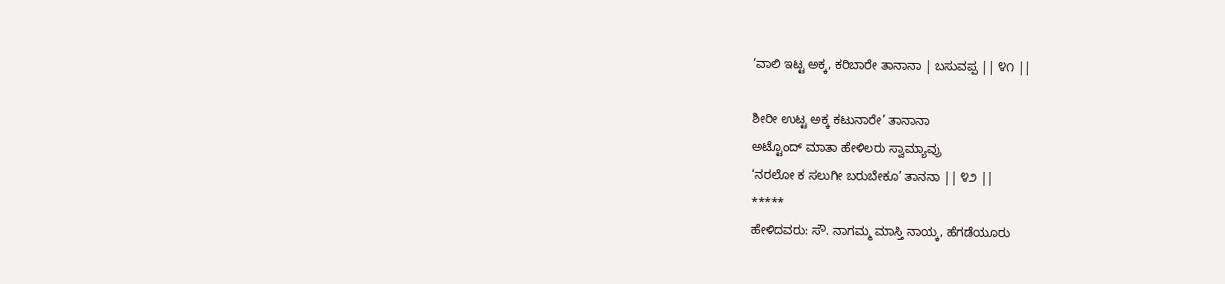‘ವಾಲಿ ಇಟ್ಟ ಅಕ್ಕ, ಕರಿಬಾರೇ ತಾನಾನಾ | ಬಸುವಪ್ಪ || ೪೧ ||

ಶೀರೀ ಉಟ್ಟ ಅಕ್ಕ ಕಟುನಾರೇ’ ತಾನಾನಾ
ಅಟ್ಟೊಂದ್ ಮಾತಾ ಹೇಳಿಲರು ಸ್ವಾಮ್ಯಾವ್ರು
‘ನರಲೋ ಕ ಸಲುಗೀ ಬರುಬೇಕೂ’ ತಾನನಾ || ೪೨ ||
*****
ಹೇಳಿದವರು: ಸೌ. ನಾಗಮ್ಮ ಮಾಸ್ತಿ ನಾಯ್ಕ, ಹೆಗಡೆಯೂರು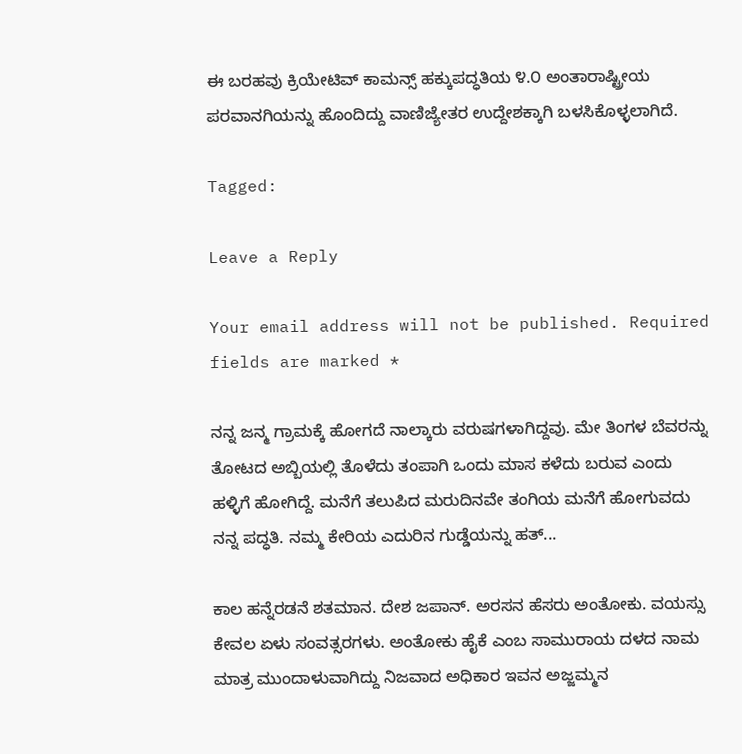ಈ ಬರಹವು ಕ್ರಿಯೇಟಿವ್ ಕಾಮನ್ಸ್ ಹಕ್ಕುಪದ್ಧತಿಯ ೪.೦ ಅಂತಾರಾಷ್ಟ್ರೀಯ ಪರವಾನಗಿಯನ್ನು ಹೊಂದಿದ್ದು ವಾಣಿಜ್ಯೇತರ ಉದ್ದೇಶಕ್ಕಾಗಿ ಬಳಸಿಕೊಳ್ಳಲಾಗಿದೆ.

Tagged:

Leave a Reply

Your email address will not be published. Required fields are marked *

ನನ್ನ ಜನ್ಮ ಗ್ರಾಮಕ್ಕೆ ಹೋಗದೆ ನಾಲ್ಕಾರು ವರುಷಗಳಾಗಿದ್ದವು. ಮೇ ತಿಂಗಳ ಬೆವರನ್ನು ತೋಟದ ಅಬ್ಬಿಯಲ್ಲಿ ತೊಳೆದು ತಂಪಾಗಿ ಒಂದು ಮಾಸ ಕಳೆದು ಬರುವ ಎಂದು ಹಳ್ಳಿಗೆ ಹೋಗಿದ್ದೆ. ಮನೆಗೆ ತಲುಪಿದ ಮರುದಿನವೇ ತಂಗಿಯ ಮನೆಗೆ ಹೋಗುವದು ನನ್ನ ಪದ್ಧತಿ. ನಮ್ಮ ಕೇರಿಯ ಎದುರಿನ ಗುಡ್ಡೆಯನ್ನು ಹತ್...

ಕಾಲ ಹನ್ನೆರಡನೆ ಶತಮಾನ. ದೇಶ ಜಪಾನ್. ಅರಸನ ಹೆಸರು ಅಂತೋಕು. ವಯಸ್ಸು ಕೇವಲ ಏಳು ಸಂವತ್ಸರಗಳು. ಅಂತೋಕು ಹೈಕೆ ಎಂಬ ಸಾಮುರಾಯ ದಳದ ನಾಮ ಮಾತ್ರ ಮುಂದಾಳುವಾಗಿದ್ದು ನಿಜವಾದ ಅಧಿಕಾರ ಇವನ ಅಜ್ಜಮ್ಮನ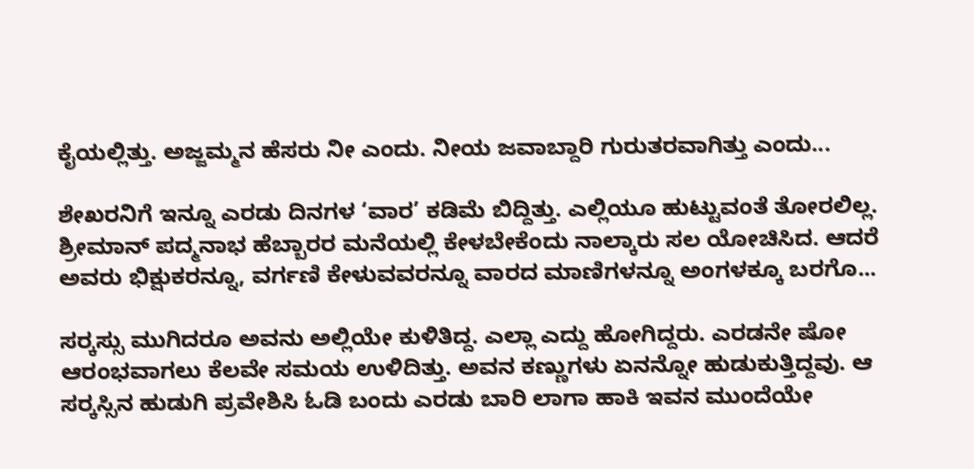ಕೈಯಲ್ಲಿತ್ತು. ಅಜ್ಜಮ್ಮನ ಹೆಸರು ನೀ ಎಂದು. ನೀಯ ಜವಾಬ್ದಾರಿ ಗುರುತರವಾಗಿತ್ತು ಎಂದು...

ಶೇಖರನಿಗೆ ಇನ್ನೂ ಎರಡು ದಿನಗಳ ‘ವಾರ’ ಕಡಿಮೆ ಬಿದ್ದಿತ್ತು. ಎಲ್ಲಿಯೂ ಹುಟ್ಟುವಂತೆ ತೋರಲಿಲ್ಲ. ಶ್ರೀಮಾನ್ ಪದ್ಮನಾಭ ಹೆಬ್ಬಾರರ ಮನೆಯಲ್ಲಿ ಕೇಳಬೇಕೆಂದು ನಾಲ್ಕಾರು ಸಲ ಯೋಚಿಸಿದ. ಆದರೆ ಅವರು ಭಿಕ್ಷುಕರನ್ನೂ, ವರ್ಗಣಿ ಕೇಳುವವರನ್ನೂ ವಾರದ ಮಾಣಿಗಳನ್ನೂ ಅಂಗಳಕ್ಕೂ ಬರಗೊ...

ಸರ್‍ಕಸ್ಸು ಮುಗಿದರೂ ಅವನು ಅಲ್ಲಿಯೇ ಕುಳಿತಿದ್ದ. ಎಲ್ಲಾ ಎದ್ದು ಹೋಗಿದ್ದರು. ಎರಡನೇ ಷೋ ಆರಂಭವಾಗಲು ಕೆಲವೇ ಸಮಯ ಉಳಿದಿತ್ತು. ಅವನ ಕಣ್ಣುಗಳು ಏನನ್ನೋ ಹುಡುಕುತ್ತಿದ್ದವು. ಆ ಸರ್‍ಕಸ್ಸಿನ ಹುಡುಗಿ ಪ್ರವೇಶಿಸಿ ಓಡಿ ಬಂದು ಎರಡು ಬಾರಿ ಲಾಗಾ ಹಾಕಿ ಇವನ ಮುಂದೆಯೇ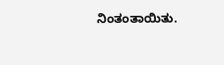ನಿಂತಂತಾಯಿತು.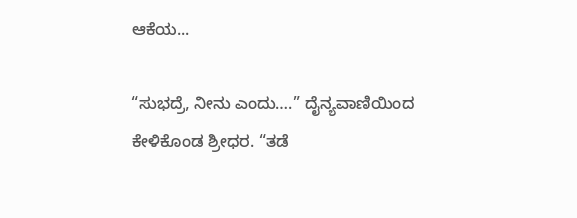ಆಕೆಯ...

“ಸುಭದ್ರೆ, ನೀನು ಎಂದು….” ದೈನ್ಯವಾಣಿಯಿಂದ ಕೇಳಿಕೊಂಡ ಶ್ರೀಧರ. “ತಡೆ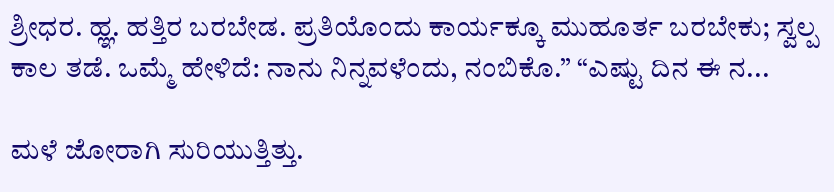ಶ್ರೀಧರ. ಹ್ಞ. ಹತ್ತಿರ ಬರಬೇಡ. ಪ್ರತಿಯೊಂದು ಕಾರ್ಯಕ್ಕೂ ಮುಹೂರ್ತ ಬರಬೇಕು; ಸ್ವಲ್ಪ ಕಾಲ ತಡೆ. ಒಮ್ಮೆ ಹೇಳಿದೆ: ನಾನು ನಿನ್ನವಳೆಂದು, ನಂಬಿಕೊ.” “ಎಷ್ಟು ದಿನ ಈ ನ...

ಮಳೆ ಜೋರಾಗಿ ಸುರಿಯುತ್ತಿತ್ತು.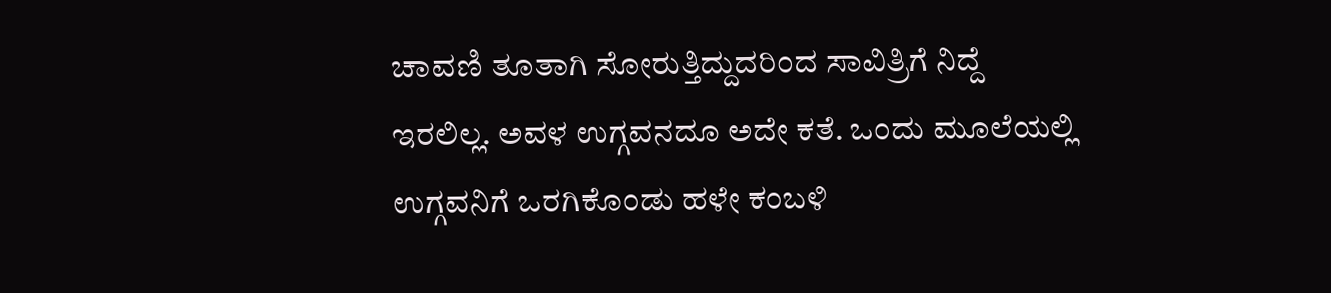ಚಾವಣಿ ತೂತಾಗಿ ಸೋರುತ್ತಿದ್ದುದರಿಂದ ಸಾವಿತ್ರಿಗೆ ನಿದ್ದೆ ಇರಲಿಲ್ಲ. ಅವಳ ಉಗ್ಗವನದೂ ಅದೇ ಕತೆ. ಒಂದು ಮೂಲೆಯಲ್ಲಿ ಉಗ್ಗವನಿಗೆ ಒರಗಿಕೊಂಡು ಹಳೇ ಕಂಬಳಿ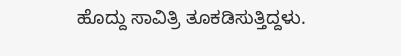ಹೊದ್ದು ಸಾವಿತ್ರಿ ತೂಕಡಿಸುತ್ತಿದ್ದಳು.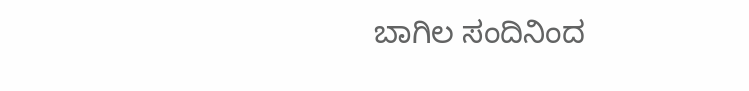ಬಾಗಿಲ ಸಂದಿನಿಂದ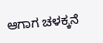ಆಗಾಗ ಚಳಕ್ಕನೆ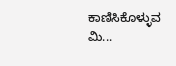ಕಾಣಿಸಿಕೊಳ್ಳುವ ಮಿ...